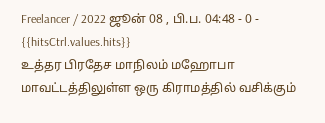Freelancer / 2022 ஜூன் 08 , பி.ப. 04:48 - 0 - {{hitsCtrl.values.hits}}
உத்தர பிரதேச மாநிலம் மஹோபா மாவட்டத்திலுள்ள ஒரு கிராமத்தில் வசிக்கும்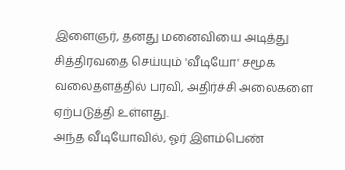இளைஞர், தனது மனைவியை அடித்து சித்திரவதை செய்யும் 'வீடியோ' சமூக வலைதளத்தில் பரவி, அதிர்ச்சி அலைகளை ஏற்படுத்தி உள்ளது.
அந்த வீடியோவில், ஓர் இளம்பெண்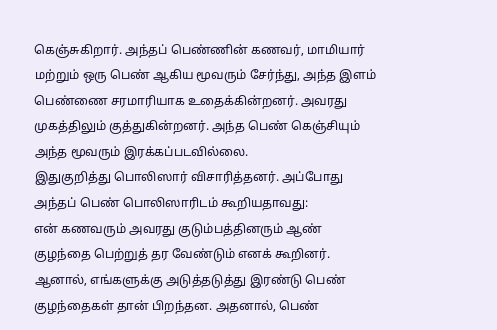கெஞ்சுகிறார். அந்தப் பெண்ணின் கணவர், மாமியார் மற்றும் ஒரு பெண் ஆகிய மூவரும் சேர்ந்து, அந்த இளம் பெண்ணை சரமாரியாக உதைக்கின்றனர். அவரது முகத்திலும் குத்துகின்றனர். அந்த பெண் கெஞ்சியும் அந்த மூவரும் இரக்கப்படவில்லை.
இதுகுறித்து பொலிஸார் விசாரித்தனர். அப்போது அந்தப் பெண் பொலிஸாரிடம் கூறியதாவது:
என் கணவரும் அவரது குடும்பத்தினரும் ஆண் குழந்தை பெற்றுத் தர வேண்டும் எனக் கூறினர். ஆனால், எங்களுக்கு அடுத்தடுத்து இரண்டு பெண் குழந்தைகள் தான் பிறந்தன. அதனால், பெண்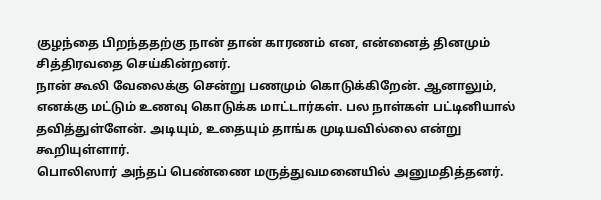குழந்தை பிறந்ததற்கு நான் தான் காரணம் என, என்னைத் தினமும் சித்திரவதை செய்கின்றனர்.
நான் கூலி வேலைக்கு சென்று பணமும் கொடுக்கிறேன். ஆனாலும், எனக்கு மட்டும் உணவு கொடுக்க மாட்டார்கள். பல நாள்கள் பட்டினியால் தவித்துள்ளேன். அடியும், உதையும் தாங்க முடியவில்லை என்று கூறியுள்ளார்.
பொலிஸார் அந்தப் பெண்ணை மருத்துவமனையில் அனுமதித்தனர்.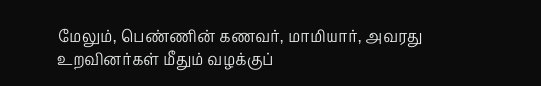மேலும், பெண்ணின் கணவர், மாமியார், அவரது உறவினர்கள் மீதும் வழக்குப்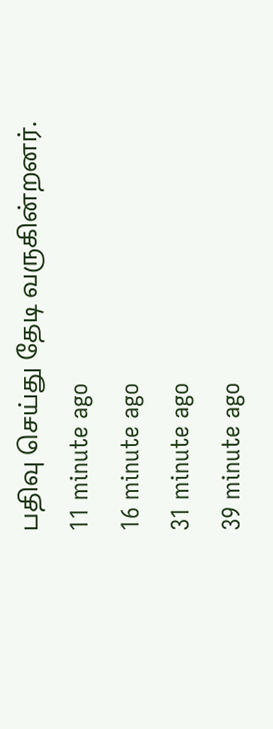பதிவு செய்து தேடி வருகின்றனர்.
11 minute ago
16 minute ago
31 minute ago
39 minute ago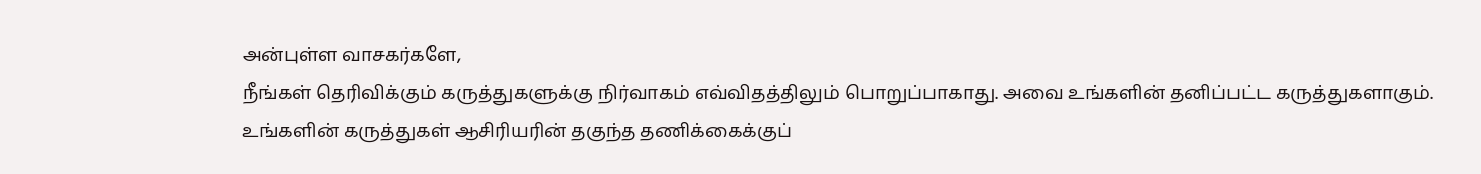அன்புள்ள வாசகர்களே,
நீங்கள் தெரிவிக்கும் கருத்துகளுக்கு நிர்வாகம் எவ்விதத்திலும் பொறுப்பாகாது. அவை உங்களின் தனிப்பட்ட கருத்துகளாகும். உங்களின் கருத்துகள் ஆசிரியரின் தகுந்த தணிக்கைக்குப்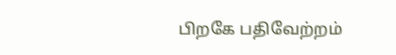பிறகே பதிவேற்றம்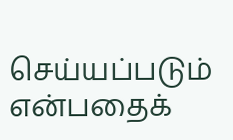செய்யப்படும் என்பதைக்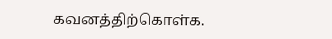கவனத்திற்கொள்க.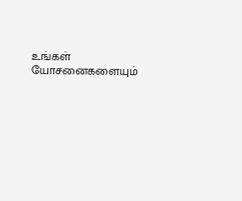உங்கள் யோசனைகளையும்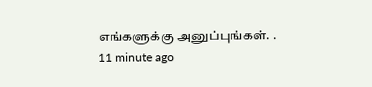எங்களுக்கு அனுப்புங்கள். .
11 minute ago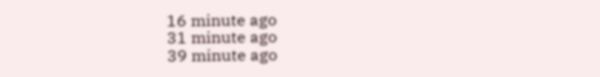16 minute ago
31 minute ago
39 minute ago